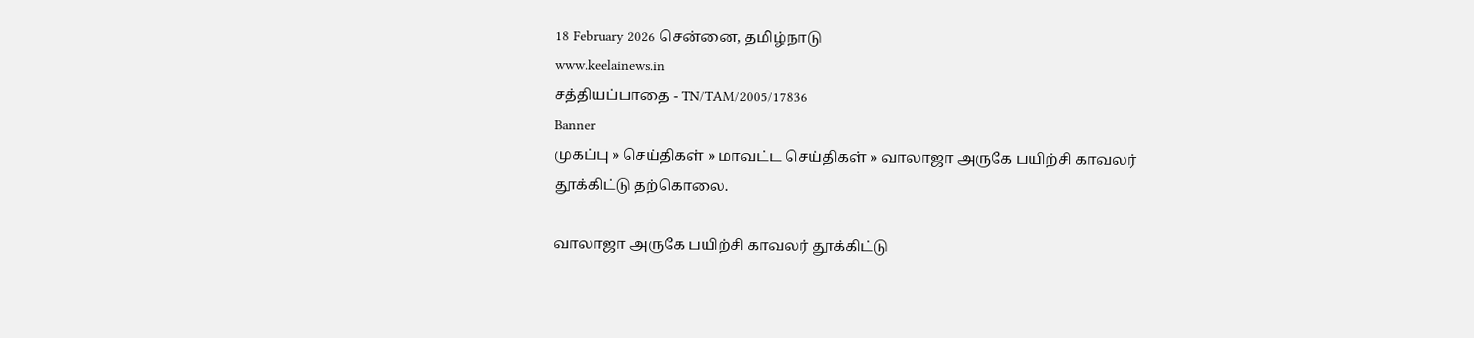18 February 2026 சென்னை, தமிழ்நாடு
www.keelainews.in
சத்தியப்பாதை - TN/TAM/2005/17836
Banner
முகப்பு » செய்திகள் » மாவட்ட செய்திகள் » வாலாஜா அருகே பயிற்சி காவலர் தூக்கிட்டு தற்கொலை.

வாலாஜா அருகே பயிற்சி காவலர் தூக்கிட்டு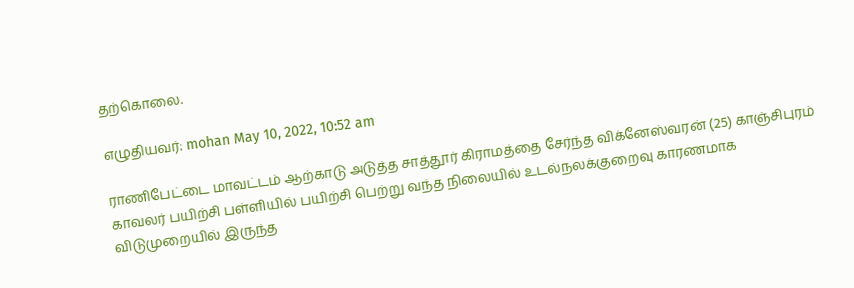தற்கொலை.

எழுதியவர்: mohan May 10, 2022, 10:52 am

ராணிபேட்டை மாவட்டம் ஆற்காடு அடுத்த சாத்தூர் கிராமத்தை சேர்ந்த விக்னேஸ்வரன் (25) காஞ்சிபுரம் காவலர் பயிற்சி பள்ளியில் பயிற்சி பெற்று வந்த நிலையில் உடல்நலக்குறைவு காரணமாக விடுமுறையில் இருந்த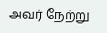அவர் நேற்று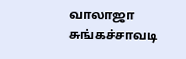வாலாஜா சுங்கச்சாவடி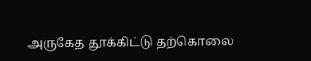அருகேத தூக்கிட்டு தற்கொலை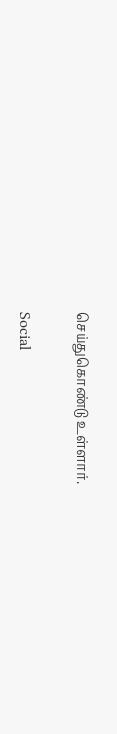செய்துகொண்டு உள்ளார்.

Social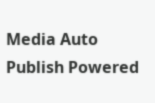Media Auto Publish Powered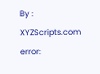By : XYZScripts.com
error: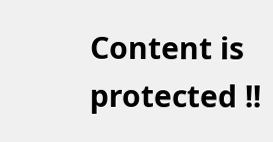Content is protected !!